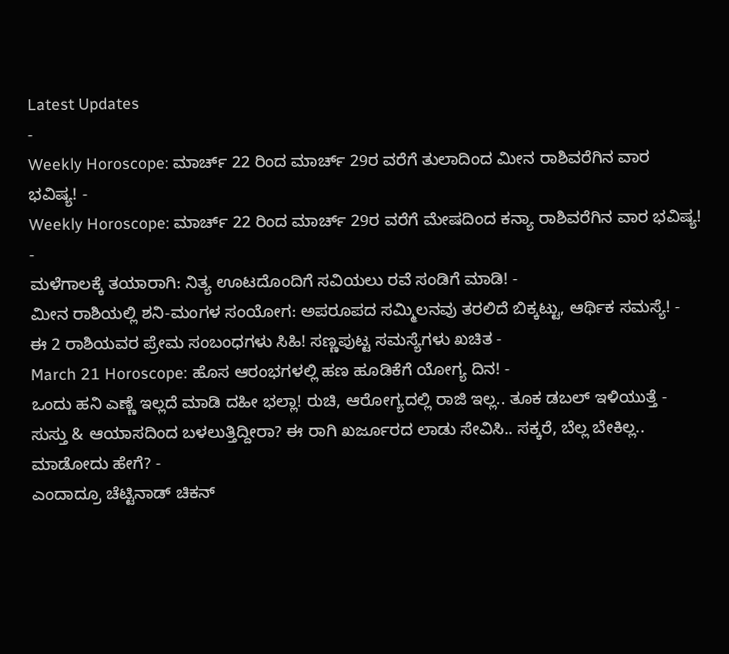Latest Updates
-
Weekly Horoscope: ಮಾರ್ಚ್ 22 ರಿಂದ ಮಾರ್ಚ್ 29ರ ವರೆಗೆ ತುಲಾದಿಂದ ಮೀನ ರಾಶಿವರೆಗಿನ ವಾರ ಭವಿಷ್ಯ! -
Weekly Horoscope: ಮಾರ್ಚ್ 22 ರಿಂದ ಮಾರ್ಚ್ 29ರ ವರೆಗೆ ಮೇಷದಿಂದ ಕನ್ಯಾ ರಾಶಿವರೆಗಿನ ವಾರ ಭವಿಷ್ಯ! -
ಮಳೆಗಾಲಕ್ಕೆ ತಯಾರಾಗಿ: ನಿತ್ಯ ಊಟದೊಂದಿಗೆ ಸವಿಯಲು ರವೆ ಸಂಡಿಗೆ ಮಾಡಿ! -
ಮೀನ ರಾಶಿಯಲ್ಲಿ ಶನಿ-ಮಂಗಳ ಸಂಯೋಗ: ಅಪರೂಪದ ಸಮ್ಮಿಲನವು ತರಲಿದೆ ಬಿಕ್ಕಟ್ಟು, ಆರ್ಥಿಕ ಸಮಸ್ಯೆ! -
ಈ 2 ರಾಶಿಯವರ ಪ್ರೇಮ ಸಂಬಂಧಗಳು ಸಿಹಿ! ಸಣ್ಣಪುಟ್ಟ ಸಮಸ್ಯೆಗಳು ಖಚಿತ -
March 21 Horoscope: ಹೊಸ ಆರಂಭಗಳಲ್ಲಿ ಹಣ ಹೂಡಿಕೆಗೆ ಯೋಗ್ಯ ದಿನ! -
ಒಂದು ಹನಿ ಎಣ್ಣೆ ಇಲ್ಲದೆ ಮಾಡಿ ದಹೀ ಭಲ್ಲಾ! ರುಚಿ, ಆರೋಗ್ಯದಲ್ಲಿ ರಾಜಿ ಇಲ್ಲ.. ತೂಕ ಡಬಲ್ ಇಳಿಯುತ್ತೆ -
ಸುಸ್ತು & ಆಯಾಸದಿಂದ ಬಳಲುತ್ತಿದ್ದೀರಾ? ಈ ರಾಗಿ ಖರ್ಜೂರದ ಲಾಡು ಸೇವಿಸಿ.. ಸಕ್ಕರೆ, ಬೆಲ್ಲ ಬೇಕಿಲ್ಲ.. ಮಾಡೋದು ಹೇಗೆ? -
ಎಂದಾದ್ರೂ ಚೆಟ್ಟಿನಾಡ್ ಚಿಕನ್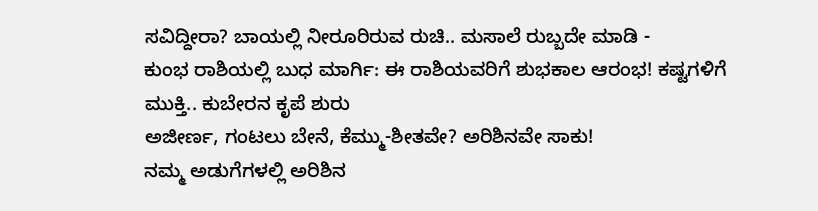ಸವಿದ್ದೀರಾ? ಬಾಯಲ್ಲಿ ನೀರೂರಿರುವ ರುಚಿ.. ಮಸಾಲೆ ರುಬ್ಬದೇ ಮಾಡಿ -
ಕುಂಭ ರಾಶಿಯಲ್ಲಿ ಬುಧ ಮಾರ್ಗಿ: ಈ ರಾಶಿಯವರಿಗೆ ಶುಭಕಾಲ ಆರಂಭ! ಕಷ್ಟಗಳಿಗೆ ಮುಕ್ತಿ.. ಕುಬೇರನ ಕೃಪೆ ಶುರು
ಅಜೀರ್ಣ, ಗಂಟಲು ಬೇನೆ, ಕೆಮ್ಮು-ಶೀತವೇ? ಅರಿಶಿನವೇ ಸಾಕು!
ನಮ್ಮ ಅಡುಗೆಗಳಲ್ಲಿ ಅರಿಶಿನ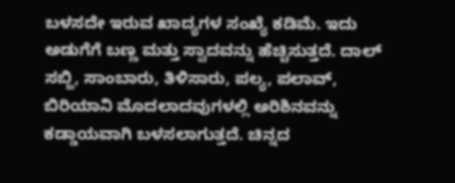ಬಳಸದೇ ಇರುವ ಖಾದ್ಯಗಳ ಸಂಖ್ಯೆ ಕಡಿಮೆ. ಇದು ಅಡುಗೆಗೆ ಬಣ್ಣ ಮತ್ತು ಸ್ವಾದವನ್ನು ಹೆಚ್ಚಿಸುತ್ತದೆ. ದಾಲ್ ಸಬ್ಜಿ, ಸಾಂಬಾರು, ತಿಳಿಸಾರು, ಪಲ್ಯ, ಪಲಾವ್, ಬಿರಿಯಾನಿ ಮೊದಲಾದವುಗಳಲ್ಲಿ ಅರಿಶಿನವನ್ನು ಕಡ್ಡಾಯವಾಗಿ ಬಳಸಲಾಗುತ್ತದೆ. ಚಿನ್ನದ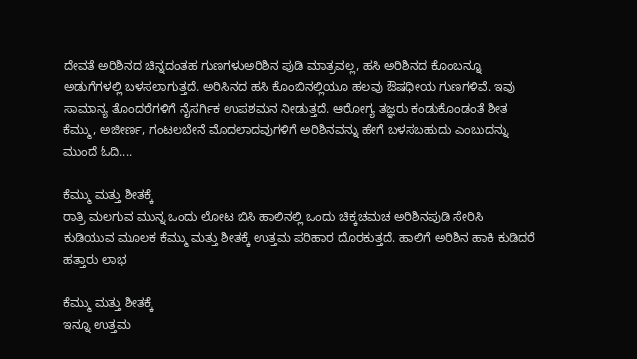ದೇವತೆ ಅರಿಶಿನದ ಚಿನ್ನದಂತಹ ಗುಣಗಳುಅರಿಶಿನ ಪುಡಿ ಮಾತ್ರವಲ್ಲ, ಹಸಿ ಅರಿಶಿನದ ಕೊಂಬನ್ನೂ ಅಡುಗೆಗಳಲ್ಲಿ ಬಳಸಲಾಗುತ್ತದೆ. ಅರಿಸಿನದ ಹಸಿ ಕೊಂಬಿನಲ್ಲಿಯೂ ಹಲವು ಔಷಧೀಯ ಗುಣಗಳಿವೆ. ಇವು ಸಾಮಾನ್ಯ ತೊಂದರೆಗಳಿಗೆ ನೈಸರ್ಗಿಕ ಉಪಶಮನ ನೀಡುತ್ತದೆ. ಆರೋಗ್ಯ ತಜ್ಞರು ಕಂಡುಕೊಂಡಂತೆ ಶೀತ ಕೆಮ್ಮು, ಅಜೀರ್ಣ, ಗಂಟಲಬೇನೆ ಮೊದಲಾದವುಗಳಿಗೆ ಅರಿಶಿನವನ್ನು ಹೇಗೆ ಬಳಸಬಹುದು ಎಂಬುದನ್ನು ಮುಂದೆ ಓದಿ....

ಕೆಮ್ಮು ಮತ್ತು ಶೀತಕ್ಕೆ
ರಾತ್ರಿ ಮಲಗುವ ಮುನ್ನ ಒಂದು ಲೋಟ ಬಿಸಿ ಹಾಲಿನಲ್ಲಿ ಒಂದು ಚಿಕ್ಕಚಮಚ ಅರಿಶಿನಪುಡಿ ಸೇರಿಸಿ ಕುಡಿಯುವ ಮೂಲಕ ಕೆಮ್ಮು ಮತ್ತು ಶೀತಕ್ಕೆ ಉತ್ತಮ ಪರಿಹಾರ ದೊರಕುತ್ತದೆ. ಹಾಲಿಗೆ ಅರಿಶಿನ ಹಾಕಿ ಕುಡಿದರೆ ಹತ್ತಾರು ಲಾಭ

ಕೆಮ್ಮು ಮತ್ತು ಶೀತಕ್ಕೆ
ಇನ್ನೂ ಉತ್ತಮ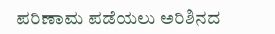ಪರಿಣಾಮ ಪಡೆಯಲು ಅರಿಶಿನದ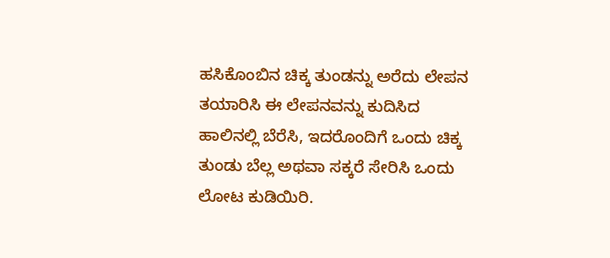ಹಸಿಕೊಂಬಿನ ಚಿಕ್ಕ ತುಂಡನ್ನು ಅರೆದು ಲೇಪನ ತಯಾರಿಸಿ ಈ ಲೇಪನವನ್ನು ಕುದಿಸಿದ ಹಾಲಿನಲ್ಲಿ ಬೆರೆಸಿ, ಇದರೊಂದಿಗೆ ಒಂದು ಚಿಕ್ಕ ತುಂಡು ಬೆಲ್ಲ ಅಥವಾ ಸಕ್ಕರೆ ಸೇರಿಸಿ ಒಂದು ಲೋಟ ಕುಡಿಯಿರಿ.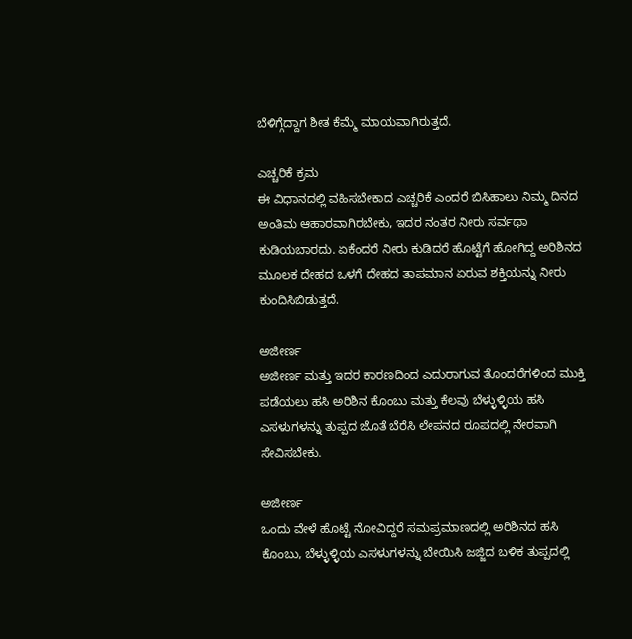ಬೆಳಿಗ್ಗೆದ್ದಾಗ ಶೀತ ಕೆಮ್ಮೆ ಮಾಯವಾಗಿರುತ್ತದೆ.

ಎಚ್ಚರಿಕೆ ಕ್ರಮ
ಈ ವಿಧಾನದಲ್ಲಿ ವಹಿಸಬೇಕಾದ ಎಚ್ಚರಿಕೆ ಎಂದರೆ ಬಿಸಿಹಾಲು ನಿಮ್ಮ ದಿನದ ಅಂತಿಮ ಆಹಾರವಾಗಿರಬೇಕು, ಇದರ ನಂತರ ನೀರು ಸರ್ವಥಾ ಕುಡಿಯಬಾರದು. ಏಕೆಂದರೆ ನೀರು ಕುಡಿದರೆ ಹೊಟ್ಟೆಗೆ ಹೋಗಿದ್ದ ಅರಿಶಿನದ ಮೂಲಕ ದೇಹದ ಒಳಗೆ ದೇಹದ ತಾಪಮಾನ ಏರುವ ಶಕ್ತಿಯನ್ನು ನೀರು ಕುಂದಿಸಿಬಿಡುತ್ತದೆ.

ಅಜೀರ್ಣ
ಅಜೀರ್ಣ ಮತ್ತು ಇದರ ಕಾರಣದಿಂದ ಎದುರಾಗುವ ತೊಂದರೆಗಳಿಂದ ಮುಕ್ತಿ ಪಡೆಯಲು ಹಸಿ ಅರಿಶಿನ ಕೊಂಬು ಮತ್ತು ಕೆಲವು ಬೆಳ್ಳುಳ್ಳಿಯ ಹಸಿ ಎಸಳುಗಳನ್ನು ತುಪ್ಪದ ಜೊತೆ ಬೆರೆಸಿ ಲೇಪನದ ರೂಪದಲ್ಲಿ ನೇರವಾಗಿ ಸೇವಿಸಬೇಕು.

ಅಜೀರ್ಣ
ಒಂದು ವೇಳೆ ಹೊಟ್ಟೆ ನೋವಿದ್ದರೆ ಸಮಪ್ರಮಾಣದಲ್ಲಿ ಅರಿಶಿನದ ಹಸಿ ಕೊಂಬು, ಬೆಳ್ಳುಳ್ಳಿಯ ಎಸಳುಗಳನ್ನು ಬೇಯಿಸಿ ಜಜ್ಜಿದ ಬಳಿಕ ತುಪ್ಪದಲ್ಲಿ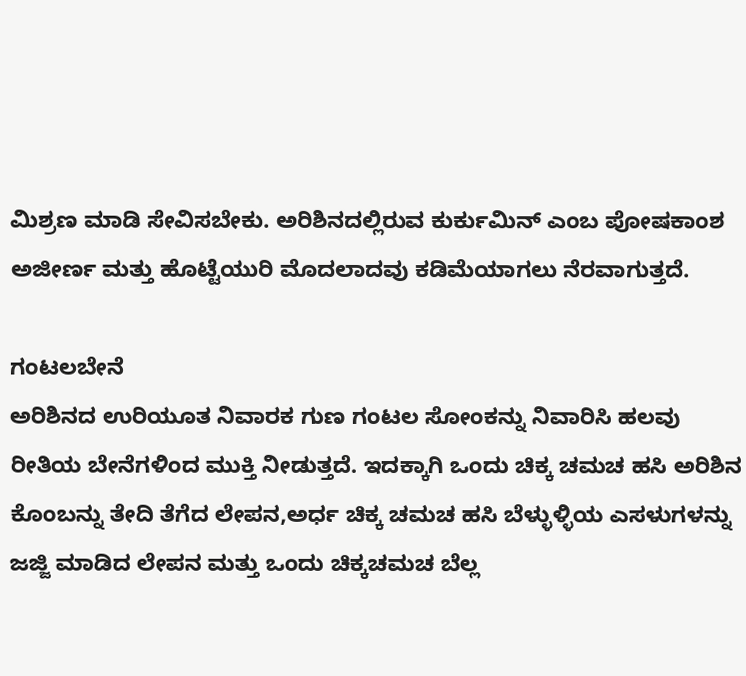ಮಿಶ್ರಣ ಮಾಡಿ ಸೇವಿಸಬೇಕು. ಅರಿಶಿನದಲ್ಲಿರುವ ಕುರ್ಕುಮಿನ್ ಎಂಬ ಪೋಷಕಾಂಶ ಅಜೀರ್ಣ ಮತ್ತು ಹೊಟ್ಟೆಯುರಿ ಮೊದಲಾದವು ಕಡಿಮೆಯಾಗಲು ನೆರವಾಗುತ್ತದೆ.

ಗಂಟಲಬೇನೆ
ಅರಿಶಿನದ ಉರಿಯೂತ ನಿವಾರಕ ಗುಣ ಗಂಟಲ ಸೋಂಕನ್ನು ನಿವಾರಿಸಿ ಹಲವು ರೀತಿಯ ಬೇನೆಗಳಿಂದ ಮುಕ್ತಿ ನೀಡುತ್ತದೆ. ಇದಕ್ಕಾಗಿ ಒಂದು ಚಿಕ್ಕ ಚಮಚ ಹಸಿ ಅರಿಶಿನ ಕೊಂಬನ್ನು ತೇದಿ ತೆಗೆದ ಲೇಪನ,ಅರ್ಧ ಚಿಕ್ಕ ಚಮಚ ಹಸಿ ಬೆಳ್ಳುಳ್ಳಿಯ ಎಸಳುಗಳನ್ನು ಜಜ್ಜಿ ಮಾಡಿದ ಲೇಪನ ಮತ್ತು ಒಂದು ಚಿಕ್ಕಚಮಚ ಬೆಲ್ಲ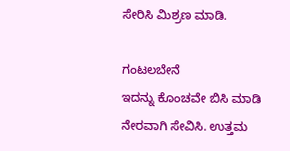ಸೇರಿಸಿ ಮಿಶ್ರಣ ಮಾಡಿ.

ಗಂಟಲಬೇನೆ
ಇದನ್ನು ಕೊಂಚವೇ ಬಿಸಿ ಮಾಡಿ ನೇರವಾಗಿ ಸೇವಿಸಿ. ಉತ್ತಮ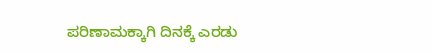ಪರಿಣಾಮಕ್ಕಾಗಿ ದಿನಕ್ಕೆ ಎರಡು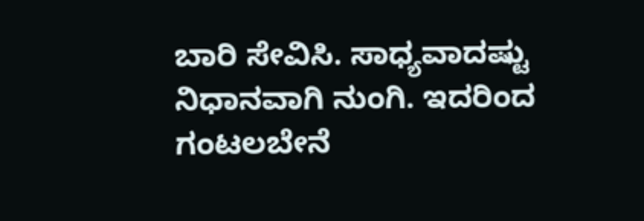ಬಾರಿ ಸೇವಿಸಿ. ಸಾಧ್ಯವಾದಷ್ಟು ನಿಧಾನವಾಗಿ ನುಂಗಿ. ಇದರಿಂದ ಗಂಟಲಬೇನೆ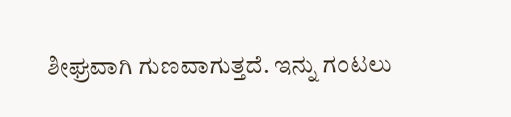ಶೀಘ್ರವಾಗಿ ಗುಣವಾಗುತ್ತದೆ. ಇನ್ನು ಗಂಟಲು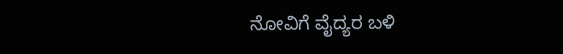ನೋವಿಗೆ ವೈದ್ಯರ ಬಳಿ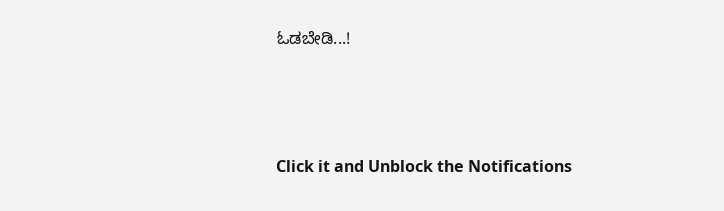ಓಡಬೇಡಿ...!



Click it and Unblock the Notifications